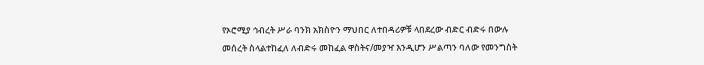የኦሮሚያ ኅብረት ሥራ ባንክ አክስዮን ማህበር ለተበዳሪዎቹ ላበደረው ብድር ብድሩ በውሉ መሰረት ስላልተከፈለ ለብድሩ መከፈል ዋስትና/መያዣ እንዲሆን ሥልጣን ባለው የመንግስት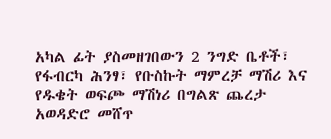አካል ፊት ያስመዘገበውን 2 ንግድ ቤቶች፣ የፋብርካ ሕንፃ፣ የቡስኩት ማምረቻ ማሽሪ እና የዱቄት ወፍጮ ማሽነሪ በግልጽ ጨረታ አወዳድሮ መሸጥ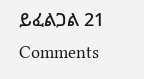ይፈልጋል 21 Comments